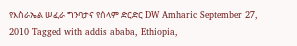የእስራኤል ሠፈራ ግንባታና የሰላም ድርድር DW Amharic September 27, 2010 Tagged with addis ababa, Ethiopia,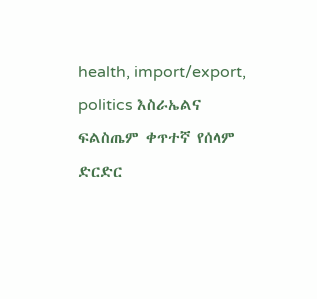health, import/export, politics እስራኤልና ፍልስጤም ቀጥተኛ የሰላም ድርድር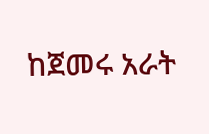ከጀመሩ አራት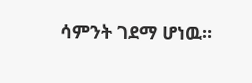ሳምንት ገደማ ሆነዉ።